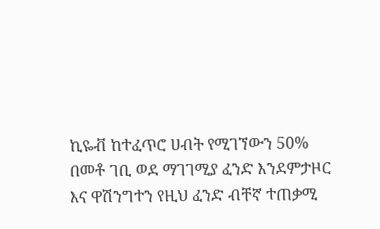ኪዬቭ ከተፈጥሮ ሀብት የሚገኘውን 50% በመቶ ገቢ ወደ ማገገሚያ ፈንድ እንደምታዞር እና ዋሽንግተን የዚህ ፈንድ ብቸኛ ተጠቃሚ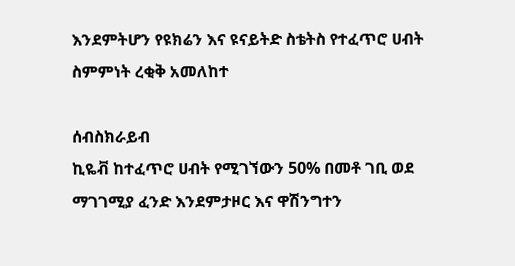እንደምትሆን የዩክሬን እና ዩናይትድ ስቴትስ የተፈጥሮ ሀብት ስምምነት ረቂቅ አመለከተ

ሰብስክራይብ
ኪዬቭ ከተፈጥሮ ሀብት የሚገኘውን 50% በመቶ ገቢ ወደ ማገገሚያ ፈንድ እንደምታዞር እና ዋሽንግተን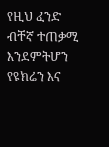የዚህ ፈንድ ብቸኛ ተጠቃሚ እንደምትሆን የዩክሬን እና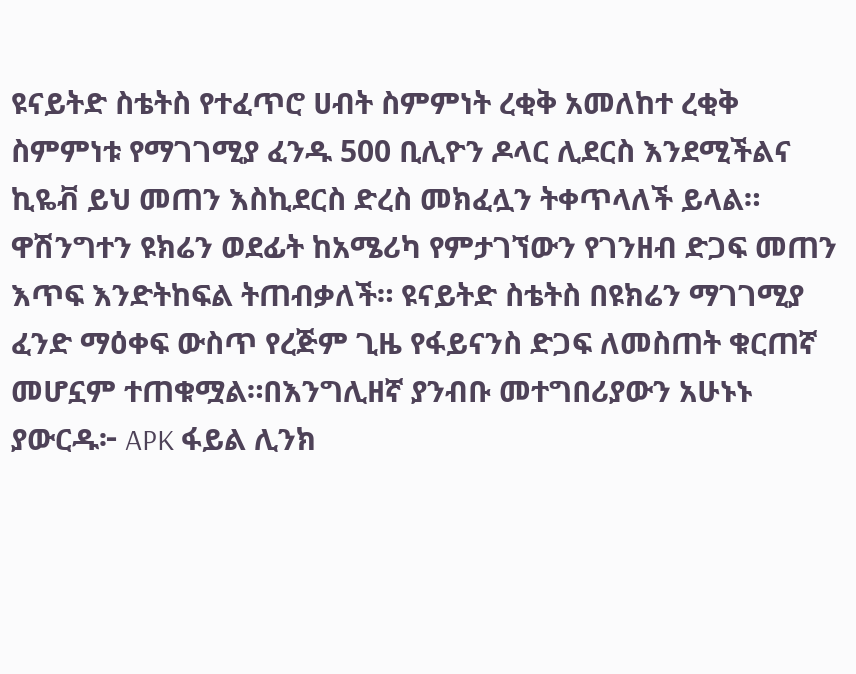ዩናይትድ ስቴትስ የተፈጥሮ ሀብት ስምምነት ረቂቅ አመለከተ ረቂቅ ስምምነቱ የማገገሚያ ፈንዱ 500 ቢሊዮን ዶላር ሊደርስ እንደሚችልና ኪዬቭ ይህ መጠን እስኪደርስ ድረስ መክፈሏን ትቀጥላለች ይላል። ዋሽንግተን ዩክሬን ወደፊት ከአሜሪካ የምታገኘውን የገንዘብ ድጋፍ መጠን እጥፍ እንድትከፍል ትጠብቃለች። ዩናይትድ ስቴትስ በዩክሬን ማገገሚያ ፈንድ ማዕቀፍ ውስጥ የረጅም ጊዜ የፋይናንስ ድጋፍ ለመስጠት ቁርጠኛ መሆኗም ተጠቁሟል።በእንግሊዘኛ ያንብቡ መተግበሪያውን አሁኑኑ ያውርዱ፦ APK ፋይል ሊንክ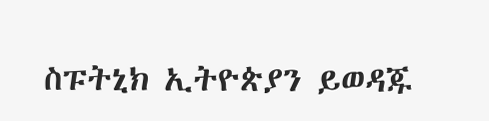ስፑትኒክ ኢትዮጵያን ይወዳጁ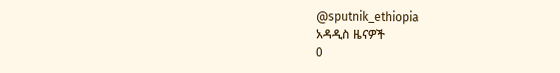@sputnik_ethiopia
አዳዲስ ዜናዎች
0